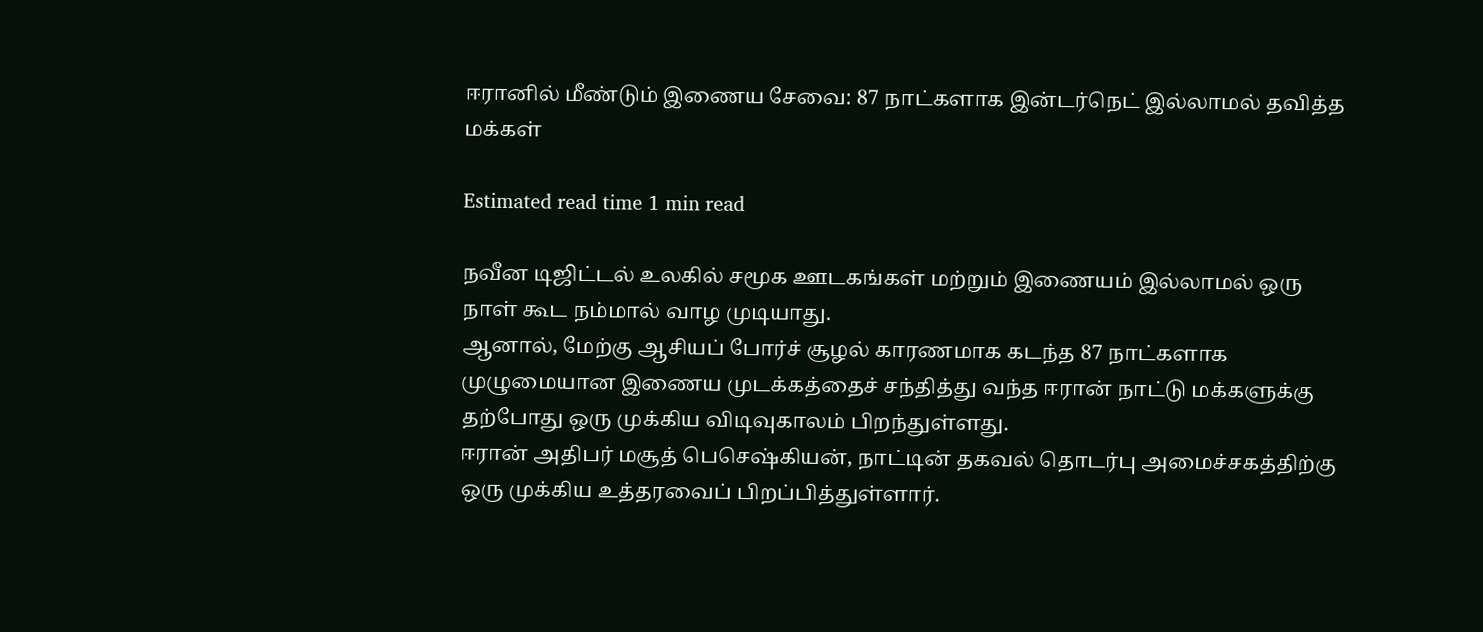ஈரானில் மீண்டும் இணைய சேவை: 87 நாட்களாக இன்டர்நெட் இல்லாமல் தவித்த மக்கள்

Estimated read time 1 min read

நவீன டிஜிட்டல் உலகில் சமூக ஊடகங்கள் மற்றும் இணையம் இல்லாமல் ஒரு நாள் கூட நம்மால் வாழ முடியாது.
ஆனால், மேற்கு ஆசியப் போர்ச் சூழல் காரணமாக கடந்த 87 நாட்களாக முழுமையான இணைய முடக்கத்தைச் சந்தித்து வந்த ஈரான் நாட்டு மக்களுக்கு தற்போது ஒரு முக்கிய விடிவுகாலம் பிறந்துள்ளது.
ஈரான் அதிபர் மசூத் பெசெஷ்கியன், நாட்டின் தகவல் தொடர்பு அமைச்சகத்திற்கு ஒரு முக்கிய உத்தரவைப் பிறப்பித்துள்ளார்.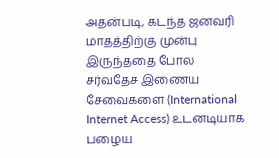அதன்படி, கடந்த ஜனவரி மாதத்திற்கு முன்பு இருந்ததை போல சர்வதேச இணைய சேவைகளை (International Internet Access) உடனடியாக பழைய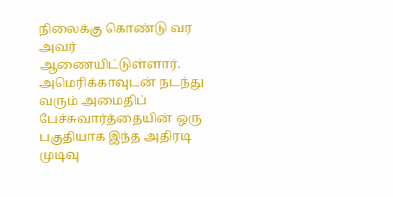நிலைக்கு கொண்டு வர அவர் ஆணையிட்டுள்ளார்.
அமெரிக்காவுடன் நடந்து வரும் அமைதிப் பேச்சுவார்த்தையின் ஒரு பகுதியாக இந்த அதிரடி முடிவு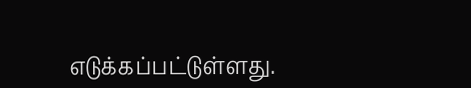எடுக்கப்பட்டுள்ளது.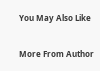You May Also Like

More From Author